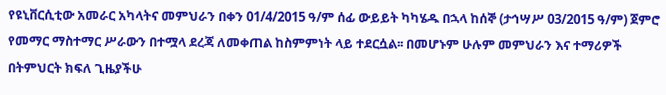የዩኒቨርሲቲው አመራር አካላትና መምህራን በቀን 01/4/2015 ዓ/ም ሰፊ ውይይት ካካሄዱ በኋላ ከሰኞ (ታኅሣሥ 03/2015 ዓ/ም) ጀምሮ የመማር ማስተማር ሥራውን በተሟላ ደረጃ ለመቀጠል ከስምምነት ላይ ተደርሷል፡፡ በመሆኑም ሁሉም መምህራን እና ተማሪዎች በትምህርት ክፍለ ጊዜያችሁ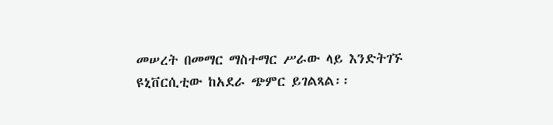መሠረት በመማር ማስተማር ሥራው ላይ እንድትገኙ ዩኒቨርሲቲው ከአደራ ጭምር ይገልጻል፡፡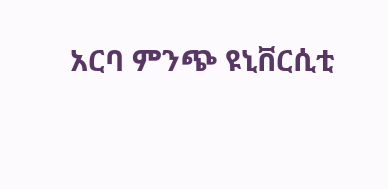አርባ ምንጭ ዩኒቨርሲቲ